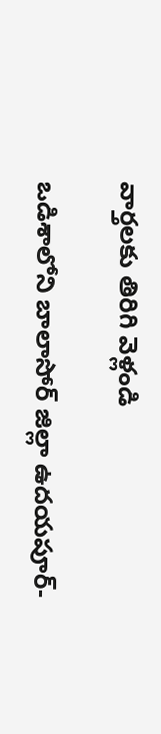వార్తలకు తిరిగి వెళ్లండి

ఒడిశాలోని బాలాసోర్ జిల్లా ఉదయపూర్-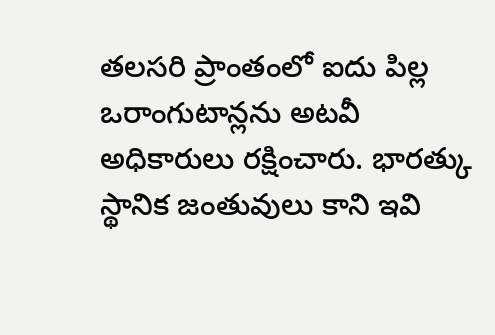తలసరి ప్రాంతంలో ఐదు పిల్ల ఒరాంగుటాన్లను అటవీ అధికారులు రక్షించారు. భారత్కు స్థానిక జంతువులు కాని ఇవి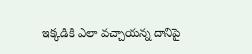ఇక్కడికి ఎలా వచ్చాయన్న దానిపై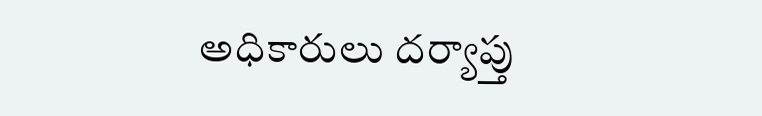అధికారులు దర్యాప్తు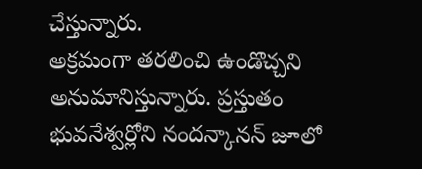చేస్తున్నారు.
అక్రమంగా తరలించి ఉండొచ్చని అనుమానిస్తున్నారు. ప్రస్తుతం భువనేశ్వర్లోని నందన్కానన్ జూలో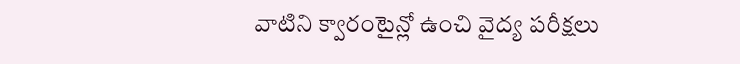వాటిని క్వారంటైన్లో ఉంచి వైద్య పరీక్షలు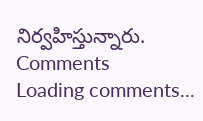నిర్వహిస్తున్నారు.
Comments
Loading comments...